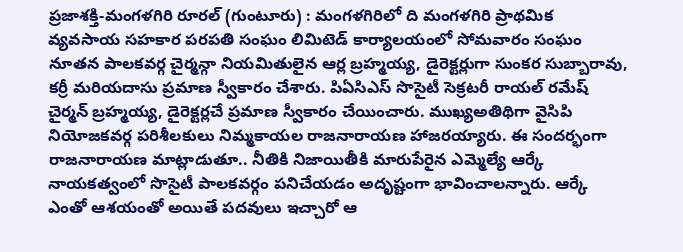ప్రజాశక్తి-మంగళగిరి రూరల్ (గుంటూరు) : మంగళగిరిలో ది మంగళగిరి ప్రాథమిక వ్యవసాయ సహకార పరపతి సంఘం లిమిటెడ్ కార్యాలయంలో సోమవారం సంఘం నూతన పాలకవర్గ చైర్మన్గా నియమితులైన ఆర్ల బ్రహ్మయ్య, డైరెక్టర్లుగా సుంకర సుబ్బారావు, కర్రీ మరియదాసు ప్రమాణ స్వీకారం చేశారు. పిఏసిఎస్ సొసైటీ సెక్రటరీ రాయల్ రమేష్ చైర్మన్ బ్రహ్మయ్య, డైరెక్టర్లచే ప్రమాణ స్వీకారం చేయించారు. ముఖ్యఅతిథిగా వైసిపి నియోజకవర్గ పరిశీలకులు నిమ్మకాయల రాజనారాయణ హాజరయ్యారు. ఈ సందర్భంగా రాజనారాయణ మాట్లాడుతూ.. నీతికి నిజాయితీకి మారుపేరైన ఎమ్మెల్యే ఆర్కే నాయకత్వంలో సొసైటీ పాలకవర్గం పనిచేయడం అదృష్టంగా భావించాలన్నారు. ఆర్కే ఎంతో ఆశయంతో అయితే పదవులు ఇచ్చారో ఆ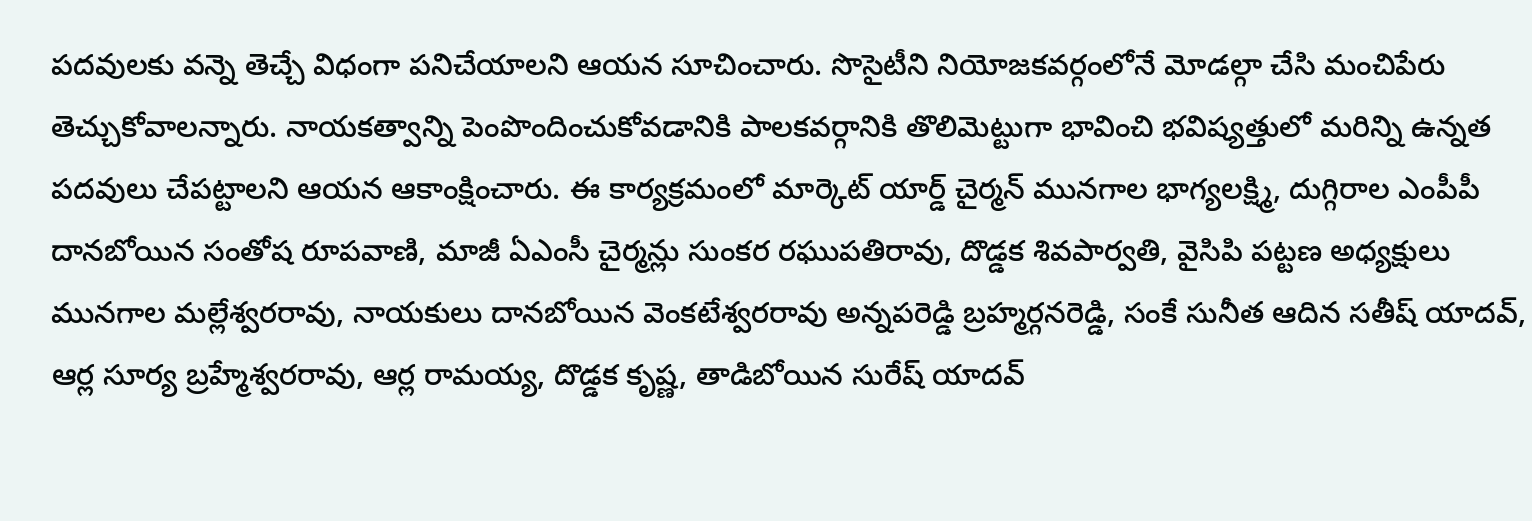పదవులకు వన్నె తెచ్చే విధంగా పనిచేయాలని ఆయన సూచించారు. సొసైటీని నియోజకవర్గంలోనే మోడల్గా చేసి మంచిపేరు తెచ్చుకోవాలన్నారు. నాయకత్వాన్ని పెంపొందించుకోవడానికి పాలకవర్గానికి తొలిమెట్టుగా భావించి భవిష్యత్తులో మరిన్ని ఉన్నత పదవులు చేపట్టాలని ఆయన ఆకాంక్షించారు. ఈ కార్యక్రమంలో మార్కెట్ యార్డ్ చైర్మన్ మునగాల భాగ్యలక్ష్మి, దుగ్గిరాల ఎంపీపీ దానబోయిన సంతోష రూపవాణి, మాజీ ఏఎంసీ చైర్మన్లు సుంకర రఘుపతిరావు, దొడ్డక శివపార్వతి, వైసిపి పట్టణ అధ్యక్షులు మునగాల మల్లేశ్వరరావు, నాయకులు దానబోయిన వెంకటేశ్వరరావు అన్నపరెడ్డి బ్రహ్మర్గనరెడ్డి, సంకే సునీత ఆదిన సతీష్ యాదవ్, ఆర్ల సూర్య బ్రహ్మేశ్వరరావు, ఆర్ల రామయ్య, దొడ్డక కృష్ణ, తాడిబోయిన సురేష్ యాదవ్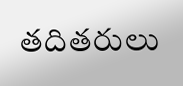తదితరులు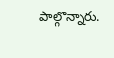పాల్గొన్నారు.